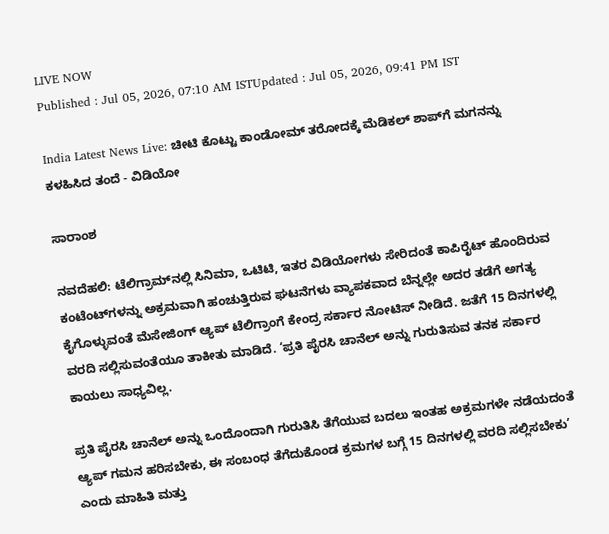LIVE NOW
Published : Jul 05, 2026, 07:10 AM ISTUpdated : Jul 05, 2026, 09:41 PM IST

India Latest News Live: ಚೀಟಿ ಕೊಟ್ಟು ಕಾಂಡೋಮ್ ತರೋದಕ್ಕೆ ಮೆಡಿಕಲ್ ಶಾಪ್‌ಗೆ ಮಗನನ್ನು ಕಳಹಿಸಿದ ತಂದೆ - ವಿಡಿಯೋ

ಸಾರಾಂಶ

ನವದೆಹಲಿ: ಟೆಲಿಗ್ರಾಮ್‌ನಲ್ಲಿ ಸಿನಿಮಾ, ಒಟಿಟಿ, ಇತರ ವಿಡಿಯೋಗಳು ಸೇರಿದಂತೆ ಕಾಪಿರೈಟ್‌ ಹೊಂದಿರುವ ಕಂಟೆಂಟ್‌ಗಳನ್ನು ಅಕ್ರಮವಾಗಿ ಹಂಚುತ್ತಿರುವ ಘಟನೆಗಳು ವ್ಯಾಪಕವಾದ ಬೆನ್ನಲ್ಲೇ ಅದರ ತಡೆಗೆ ಅಗತ್ಯ ಕೈಗೊಳ್ಳುವಂತೆ ಮೆಸೇಜಿಂಗ್‌ ಆ್ಯಪ್‌ ಟೆಲಿಗ್ರಾಂಗೆ ಕೇಂದ್ರ ಸರ್ಕಾರ ನೋಟಿಸ್‌ ನೀಡಿದೆ. ಜತೆಗೆ 15 ದಿನಗಳಲ್ಲಿ ವರದಿ ಸಲ್ಲಿಸುವಂತೆಯೂ ತಾಕೀತು ಮಾಡಿದೆ. ‘ಪ್ರತಿ ಪೈರಸಿ ಚಾನೆಲ್‌ ಅನ್ನು ಗುರುತಿಸುವ ತನಕ ಸರ್ಕಾರ ಕಾಯಲು ಸಾಧ್ಯವಿಲ್ಲ.

ಪ್ರತಿ ಪೈರಸಿ ಚಾನೆಲ್‌ ಅನ್ನು ಒಂದೊಂದಾಗಿ ಗುರುತಿಸಿ ತೆಗೆಯುವ ಬದಲು ಇಂತಹ ಅಕ್ರಮಗಳೇ ನಡೆಯದಂತೆ ಆ್ಯಪ್‌ ಗಮನ ಹರಿಸಬೇಕು, ಈ ಸಂಬಂಧ ತೆಗೆದುಕೊಂಡ ಕ್ರಮಗಳ ಬಗ್ಗೆ 15 ದಿನಗಳಲ್ಲಿ ವರದಿ ಸಲ್ಲಿಸಬೇಕು’ ಎಂದು ಮಾಹಿತಿ ಮತ್ತು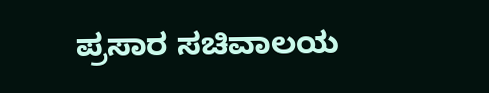ಪ್ರಸಾರ ಸಚಿವಾಲಯ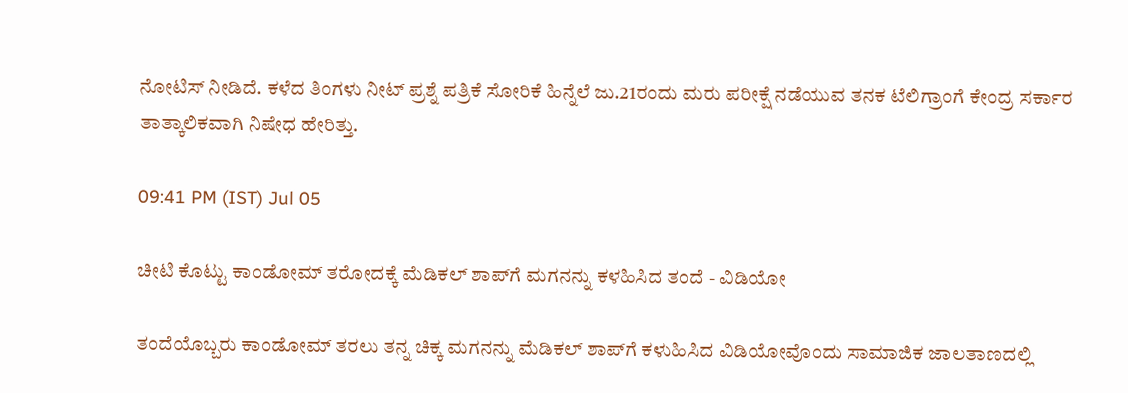ನೋಟಿಸ್‌ ನೀಡಿದೆ. ಕಳೆದ ತಿಂಗಳು ನೀಟ್‌ ಪ್ರಶ್ನೆ ಪತ್ರಿಕೆ ಸೋರಿಕೆ ಹಿನ್ನೆಲೆ ಜು.21ರಂದು ಮರು ಪರೀಕ್ಷೆ ನಡೆಯುವ ತನಕ ಟೆಲಿಗ್ರಾಂಗೆ ಕೇಂದ್ರ ಸರ್ಕಾರ ತಾತ್ಕಾಲಿಕವಾಗಿ ನಿಷೇಧ ಹೇರಿತ್ತು.

09:41 PM (IST) Jul 05

ಚೀಟಿ ಕೊಟ್ಟು ಕಾಂಡೋಮ್ ತರೋದಕ್ಕೆ ಮೆಡಿಕಲ್ ಶಾಪ್‌ಗೆ ಮಗನನ್ನು ಕಳಹಿಸಿದ ತಂದೆ - ವಿಡಿಯೋ

ತಂದೆಯೊಬ್ಬರು ಕಾಂಡೋಮ್ ತರಲು ತನ್ನ ಚಿಕ್ಕ ಮಗನನ್ನು ಮೆಡಿಕಲ್ ಶಾಪ್‌ಗೆ ಕಳುಹಿಸಿದ ವಿಡಿಯೋವೊಂದು ಸಾಮಾಜಿಕ ಜಾಲತಾಣದಲ್ಲಿ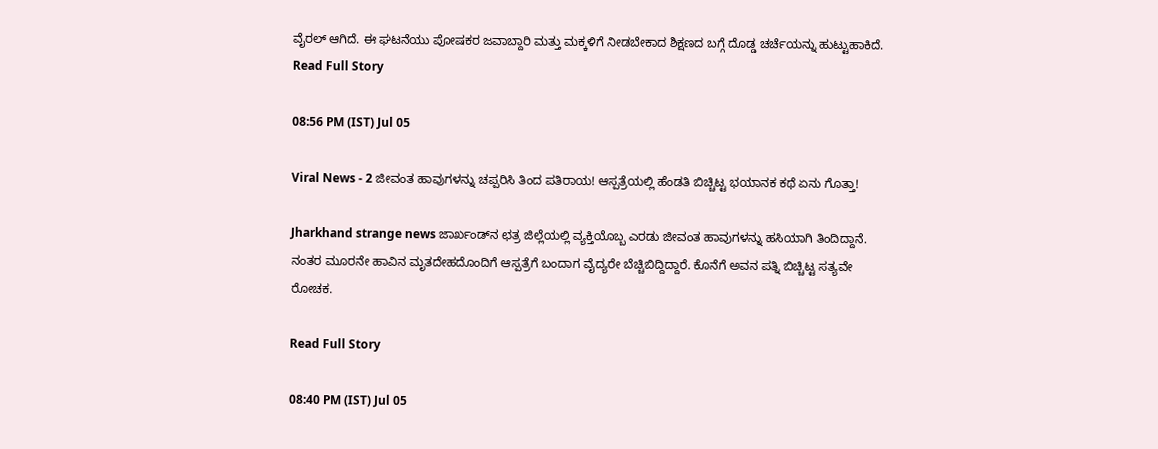ವೈರಲ್ ಆಗಿದೆ. ಈ ಘಟನೆಯು ಪೋಷಕರ ಜವಾಬ್ದಾರಿ ಮತ್ತು ಮಕ್ಕಳಿಗೆ ನೀಡಬೇಕಾದ ಶಿಕ್ಷಣದ ಬಗ್ಗೆ ದೊಡ್ಡ ಚರ್ಚೆಯನ್ನು ಹುಟ್ಟುಹಾಕಿದೆ.
Read Full Story

08:56 PM (IST) Jul 05

Viral News - 2 ಜೀವಂತ ಹಾವುಗಳನ್ನು ಚಪ್ಪರಿಸಿ ತಿಂದ ಪತಿರಾಯ! ಆಸ್ಪತ್ರೆಯಲ್ಲಿ ಹೆಂಡತಿ ಬಿಚ್ಚಿಟ್ಟ ಭಯಾನಕ ಕಥೆ ಏನು ಗೊತ್ತಾ!

Jharkhand strange news ಜಾರ್ಖಂಡ್‌ನ ಛತ್ರ ಜಿಲ್ಲೆಯಲ್ಲಿ ವ್ಯಕ್ತಿಯೊಬ್ಬ ಎರಡು ಜೀವಂತ ಹಾವುಗಳನ್ನು ಹಸಿಯಾಗಿ ತಿಂದಿದ್ದಾನೆ. ನಂತರ ಮೂರನೇ ಹಾವಿನ ಮೃತದೇಹದೊಂದಿಗೆ ಆಸ್ಪತ್ರೆಗೆ ಬಂದಾಗ ವೈದ್ಯರೇ ಬೆಚ್ಚಿಬಿದ್ದಿದ್ದಾರೆ. ಕೊನೆಗೆ ಅವನ ಪತ್ನಿ ಬಿಚ್ಚಿಟ್ಟ ಸತ್ಯವೇ ರೋಚಕ.

Read Full Story

08:40 PM (IST) Jul 05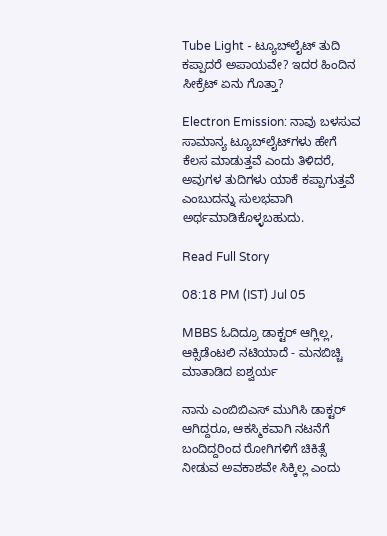Tube Light - ಟ್ಯೂಬ್‌ಲೈಟ್ ತುದಿ ಕಪ್ಪಾದರೆ ಅಪಾಯವೇ? ಇದರ ಹಿಂದಿನ ಸೀಕ್ರೆಟ್ ಏನು ಗೊತ್ತಾ?

Electron Emission: ನಾವು ಬಳಸುವ ಸಾಮಾನ್ಯ ಟ್ಯೂಬ್‌ಲೈಟ್‌ಗಳು ಹೇಗೆ ಕೆಲಸ ಮಾಡುತ್ತವೆ ಎಂದು ತಿಳಿದರೆ, ಅವುಗಳ ತುದಿಗಳು ಯಾಕೆ ಕಪ್ಪಾಗುತ್ತವೆ ಎಂಬುದನ್ನು ಸುಲಭವಾಗಿ ಅರ್ಥಮಾಡಿಕೊಳ್ಳಬಹುದು.

Read Full Story

08:18 PM (IST) Jul 05

MBBS ಓದಿದ್ರೂ ಡಾಕ್ಟರ್ ಆಗ್ಲಿಲ್ಲ, ಆಕ್ಸಿಡೆಂಟಲಿ ನಟಿಯಾದೆ - ಮನಬಿಚ್ಚಿ ಮಾತಾಡಿದ ಐಶ್ವರ್ಯ

ನಾನು ಎಂಬಿಬಿಎಸ್ ಮುಗಿಸಿ ಡಾಕ್ಟರ್ ಆಗಿದ್ದರೂ, ಆಕಸ್ಮಿಕವಾಗಿ ನಟನೆಗೆ ಬಂದಿದ್ದರಿಂದ ರೋಗಿಗಳಿಗೆ ಚಿಕಿತ್ಸೆ ನೀಡುವ ಅವಕಾಶವೇ ಸಿಕ್ಕಿಲ್ಲ ಎಂದು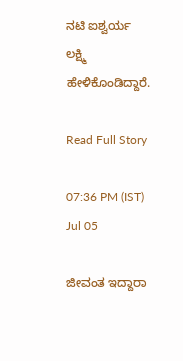ನಟಿ ಐಶ್ವರ್ಯ ಲಕ್ಷ್ಮಿ ಹೇಳಿಕೊಂಡಿದ್ದಾರೆ.

Read Full Story

07:36 PM (IST) Jul 05

ಜೀವಂತ ಇದ್ದಾರಾ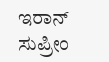ಇರಾನ್ ಸುಪ್ರೀಂ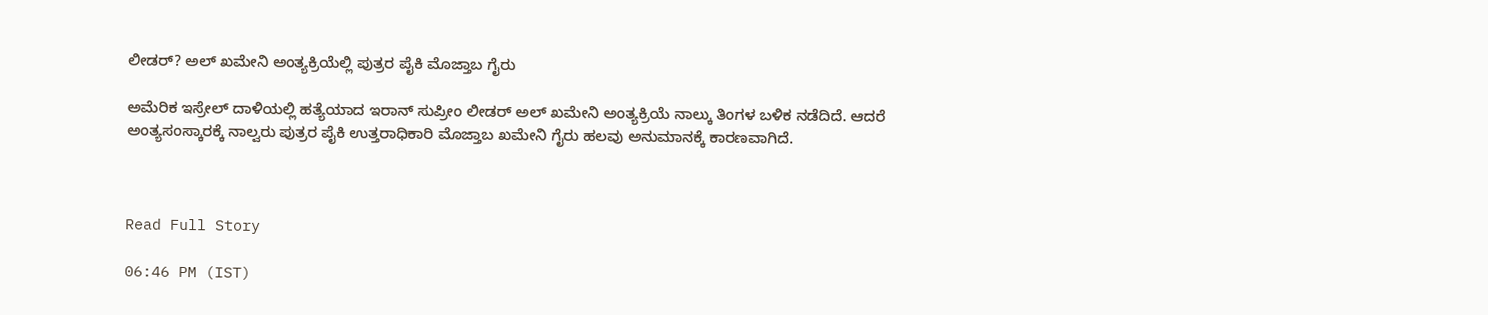ಲೀಡರ್? ಅಲ್ ಖಮೇನಿ ಅಂತ್ಯಕ್ರಿಯೆಲ್ಲಿ ಪುತ್ರರ ಪೈಕಿ ಮೊಜ್ತಾಬ ಗೈರು

ಅಮೆರಿಕ ಇಸ್ರೇಲ್ ದಾಳಿಯಲ್ಲಿ ಹತ್ಯೆಯಾದ ಇರಾನ್ ಸುಪ್ರೀಂ ಲೀಡರ್ ಅಲ್ ಖಮೇನಿ ಅಂತ್ಯಕ್ರಿಯೆ ನಾಲ್ಕು ತಿಂಗಳ ಬಳಿಕ ನಡೆದಿದೆ. ಆದರೆ ಅಂತ್ಯಸಂಸ್ಕಾರಕ್ಕೆ ನಾಲ್ವರು ಪುತ್ರರ ಪೈಕಿ ಉತ್ತರಾಧಿಕಾರಿ ಮೊಜ್ತಾಬ ಖಮೇನಿ ಗೈರು ಹಲವು ಅನುಮಾನಕ್ಕೆ ಕಾರಣವಾಗಿದೆ.



Read Full Story

06:46 PM (IST)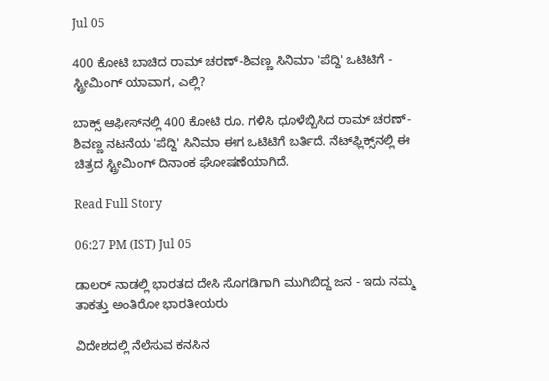Jul 05

400 ಕೋಟಿ ಬಾಚಿದ ರಾಮ್ ಚರಣ್-ಶಿವಣ್ಣ ಸಿನಿಮಾ 'ಪೆದ್ದಿ' ಒಟಿಟಿಗೆ - ಸ್ಟ್ರೀಮಿಂಗ್ ಯಾವಾಗ, ಎಲ್ಲಿ?

ಬಾಕ್ಸ್ ಆಫೀಸ್‌ನಲ್ಲಿ 400 ಕೋಟಿ ರೂ. ಗಳಿಸಿ ಧೂಳೆಬ್ಬಿಸಿದ ರಾಮ್ ಚರಣ್-ಶಿವಣ್ಣ ನಟನೆಯ 'ಪೆದ್ದಿ' ಸಿನಿಮಾ ಈಗ ಒಟಿಟಿಗೆ ಬರ್ತಿದೆ. ನೆಟ್‌ಫ್ಲಿಕ್ಸ್‌ನಲ್ಲಿ ಈ ಚಿತ್ರದ ಸ್ಟ್ರೀಮಿಂಗ್ ದಿನಾಂಕ ಘೋಷಣೆಯಾಗಿದೆ.

Read Full Story

06:27 PM (IST) Jul 05

ಡಾಲರ್ ನಾಡಲ್ಲಿ ಭಾರತದ ದೇಸಿ ಸೊಗಡಿಗಾಗಿ ಮುಗಿಬಿದ್ದ ಜನ - ಇದು ನಮ್ಮ ತಾಕತ್ತು ಅಂತಿರೋ ಭಾರತೀಯರು

ವಿದೇಶದಲ್ಲಿ ನೆಲೆಸುವ ಕನಸಿನ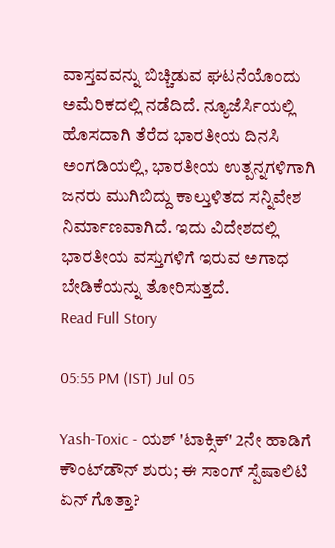ವಾಸ್ತವವನ್ನು ಬಿಚ್ಚಿಡುವ ಘಟನೆಯೊಂದು ಅಮೆರಿಕದಲ್ಲಿ ನಡೆದಿದೆ. ನ್ಯೂಜೆರ್ಸಿಯಲ್ಲಿ ಹೊಸದಾಗಿ ತೆರೆದ ಭಾರತೀಯ ದಿನಸಿ ಅಂಗಡಿಯಲ್ಲಿ, ಭಾರತೀಯ ಉತ್ಪನ್ನಗಳಿಗಾಗಿ ಜನರು ಮುಗಿಬಿದ್ದು ಕಾಲ್ತುಳಿತದ ಸನ್ನಿವೇಶ ನಿರ್ಮಾಣವಾಗಿದೆ. ಇದು ವಿದೇಶದಲ್ಲಿ ಭಾರತೀಯ ವಸ್ತುಗಳಿಗೆ ಇರುವ ಅಗಾಧ ಬೇಡಿಕೆಯನ್ನು ತೋರಿಸುತ್ತದೆ.
Read Full Story

05:55 PM (IST) Jul 05

Yash-Toxic - ಯಶ್ 'ಟಾಕ್ಸಿಕ್' 2ನೇ ಹಾಡಿಗೆ ಕೌಂಟ್‌ಡೌನ್ ಶುರು; ಈ ಸಾಂಗ್ ಸ್ಪೆಷಾಲಿಟಿ ಏನ್ ಗೊತ್ತಾ?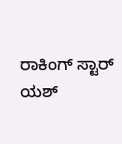ರಾಕಿಂಗ್ ಸ್ಟಾರ್ ಯಶ್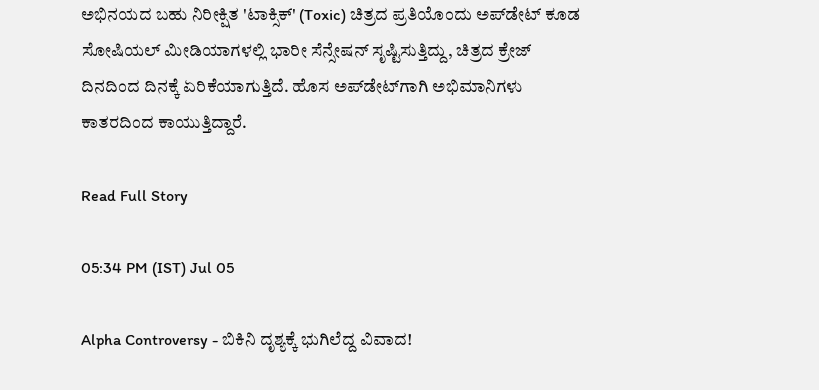ಅಭಿನಯದ ಬಹು ನಿರೀಕ್ಷಿತ 'ಟಾಕ್ಸಿಕ್' (Toxic) ಚಿತ್ರದ ಪ್ರತಿಯೊಂದು ಅಪ್‌ಡೇಟ್ ಕೂಡ ಸೋಷಿಯಲ್ ಮೀಡಿಯಾಗಳಲ್ಲಿ ಭಾರೀ ಸೆನ್ಸೇಷನ್ ಸೃಷ್ಟಿಸುತ್ತಿದ್ದು, ಚಿತ್ರದ ಕ್ರೇಜ್ ದಿನದಿಂದ ದಿನಕ್ಕೆ ಏರಿಕೆಯಾಗುತ್ತಿದೆ. ಹೊಸ ಅಪ್‌ಡೇಟ್‌ಗಾಗಿ ಅಭಿಮಾನಿಗಳು ಕಾತರದಿಂದ ಕಾಯುತ್ತಿದ್ದಾರೆ.

Read Full Story

05:34 PM (IST) Jul 05

Alpha Controversy - ಬಿಕಿನಿ ದೃಶ್ಯಕ್ಕೆ ಭುಗಿಲೆದ್ದ ವಿವಾದ!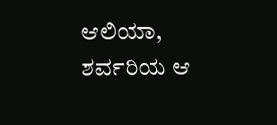ಆಲಿಯಾ, ಶರ್ವರಿಯ ಆ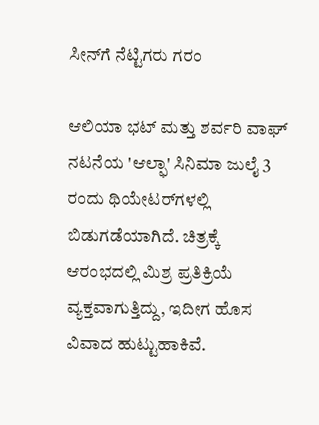ಸೀನ್‌ಗೆ ನೆಟ್ಟಿಗರು ಗರಂ

ಆಲಿಯಾ ಭಟ್ ಮತ್ತು ಶರ್ವರಿ ವಾಘ್ ನಟನೆಯ 'ಆಲ್ಫಾ' ಸಿನಿಮಾ ಜುಲೈ 3 ರಂದು ಥಿಯೇಟರ್‌ಗಳಲ್ಲಿ ಬಿಡುಗಡೆಯಾಗಿದೆ. ಚಿತ್ರಕ್ಕೆ ಆರಂಭದಲ್ಲಿ ಮಿಶ್ರ ಪ್ರತಿಕ್ರಿಯೆ ವ್ಯಕ್ತವಾಗುತ್ತಿದ್ದು, ಇದೀಗ ಹೊಸ ವಿವಾದ ಹುಟ್ಟುಹಾಕಿವೆ.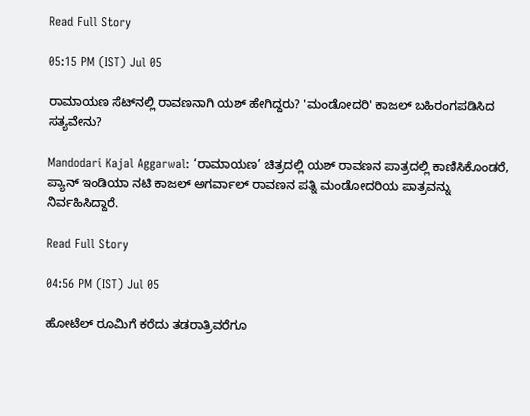Read Full Story

05:15 PM (IST) Jul 05

ರಾಮಾಯಣ ಸೆಟ್‌ನಲ್ಲಿ ರಾವಣನಾಗಿ ಯಶ್ ಹೇಗಿದ್ದರು? 'ಮಂಡೋದರಿ' ಕಾಜಲ್ ಬಹಿರಂಗಪಡಿಸಿದ ಸತ್ಯವೇನು?

Mandodari Kajal Aggarwal: ‘ರಾಮಾಯಣ’ ಚಿತ್ರದಲ್ಲಿ ಯಶ್ ರಾವಣನ ಪಾತ್ರದಲ್ಲಿ ಕಾಣಿಸಿಕೊಂಡರೆ, ಪ್ಯಾನ್ ಇಂಡಿಯಾ ನಟಿ ಕಾಜಲ್ ಅಗರ್ವಾಲ್ ರಾವಣನ ಪತ್ನಿ ಮಂಡೋದರಿಯ ಪಾತ್ರವನ್ನು ನಿರ್ವಹಿಸಿದ್ದಾರೆ.

Read Full Story

04:56 PM (IST) Jul 05

ಹೋಟೆಲ್ ರೂಮಿಗೆ ಕರೆದು ತಡರಾತ್ರಿವರೆಗೂ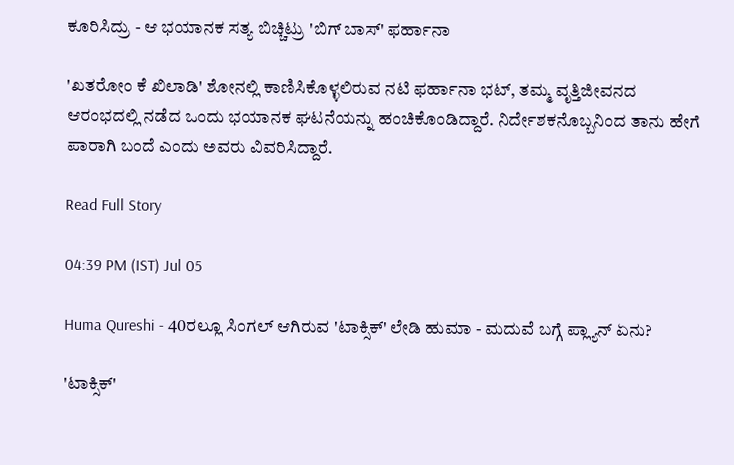ಕೂರಿಸಿದ್ರು - ಆ ಭಯಾನಕ ಸತ್ಯ ಬಿಚ್ಚಿಟ್ರು 'ಬಿಗ್ ಬಾಸ್' ಫರ್ಹಾನಾ

'ಖತರೋಂ ಕೆ ಖಿಲಾಡಿ' ಶೋನಲ್ಲಿ ಕಾಣಿಸಿಕೊಳ್ಳಲಿರುವ ನಟಿ ಫರ್ಹಾನಾ ಭಟ್, ತಮ್ಮ ವೃತ್ತಿಜೀವನದ ಆರಂಭದಲ್ಲಿ ನಡೆದ ಒಂದು ಭಯಾನಕ ಘಟನೆಯನ್ನು ಹಂಚಿಕೊಂಡಿದ್ದಾರೆ. ನಿರ್ದೇಶಕನೊಬ್ಬನಿಂದ ತಾನು ಹೇಗೆ ಪಾರಾಗಿ ಬಂದೆ ಎಂದು ಅವರು ವಿವರಿಸಿದ್ದಾರೆ.

Read Full Story

04:39 PM (IST) Jul 05

Huma Qureshi - 40ರಲ್ಲೂ ಸಿಂಗಲ್ ಆಗಿರುವ 'ಟಾಕ್ಸಿಕ್' ಲೇಡಿ ಹುಮಾ - ಮದುವೆ ಬಗ್ಗೆ ಪ್ಲ್ಯಾನ್ ಏನು?

'ಟಾಕ್ಸಿಕ್'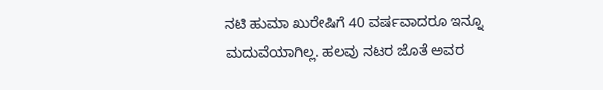ನಟಿ ಹುಮಾ ಖುರೇಷಿಗೆ 40 ವರ್ಷವಾದರೂ ಇನ್ನೂ ಮದುವೆಯಾಗಿಲ್ಲ. ಹಲವು ನಟರ ಜೊತೆ ಅವರ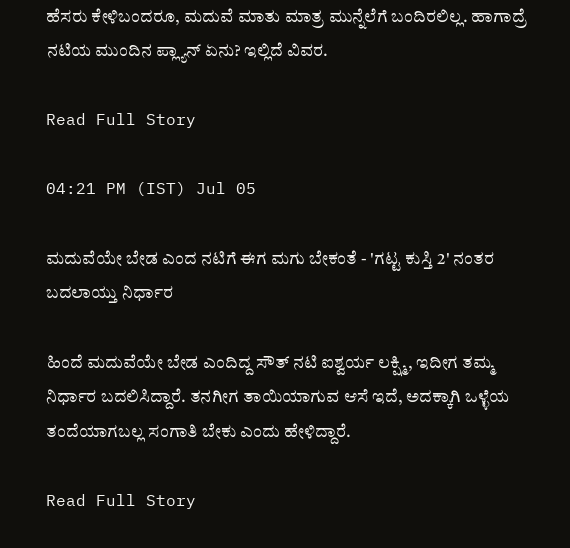ಹೆಸರು ಕೇಳಿಬಂದರೂ, ಮದುವೆ ಮಾತು ಮಾತ್ರ ಮುನ್ನೆಲೆಗೆ ಬಂದಿರಲಿಲ್ಲ. ಹಾಗಾದ್ರೆ ನಟಿಯ ಮುಂದಿನ ಪ್ಲ್ಯಾನ್ ಏನು? ಇಲ್ಲಿದೆ ವಿವರ.

Read Full Story

04:21 PM (IST) Jul 05

ಮದುವೆಯೇ ಬೇಡ ಎಂದ ನಟಿಗೆ ಈಗ ಮಗು ಬೇಕಂತೆ - 'ಗಟ್ಟ ಕುಸ್ತಿ 2' ನಂತರ ಬದಲಾಯ್ತು ನಿರ್ಧಾರ

ಹಿಂದೆ ಮದುವೆಯೇ ಬೇಡ ಎಂದಿದ್ದ ಸೌತ್ ನಟಿ ಐಶ್ವರ್ಯ ಲಕ್ಷ್ಮಿ, ಇದೀಗ ತಮ್ಮ ನಿರ್ಧಾರ ಬದಲಿಸಿದ್ದಾರೆ. ತನಗೀಗ ತಾಯಿಯಾಗುವ ಆಸೆ ಇದೆ, ಅದಕ್ಕಾಗಿ ಒಳ್ಳೆಯ ತಂದೆಯಾಗಬಲ್ಲ ಸಂಗಾತಿ ಬೇಕು ಎಂದು ಹೇಳಿದ್ದಾರೆ.

Read Full Story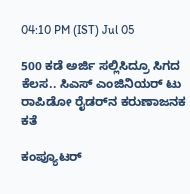04:10 PM (IST) Jul 05

500 ಕಡೆ ಅರ್ಜಿ ಸಲ್ಲಿಸಿದ್ರೂ ಸಿಗದ ಕೆಲಸ.. ಸಿಎಸ್ ಎಂಜಿನಿಯರ್ ಟು ರಾಪಿಡೋ ರೈಡರ್‍‌ನ ಕರುಣಾಜನಕ ಕತೆ

ಕಂಪ್ಯೂಟರ್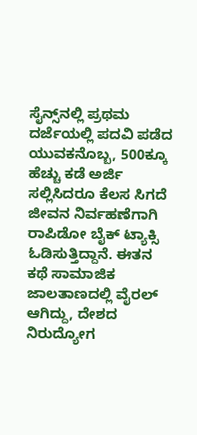ಸೈನ್ಸ್‌ನಲ್ಲಿ ಪ್ರಥಮ ದರ್ಜೆಯಲ್ಲಿ ಪದವಿ ಪಡೆದ ಯುವಕನೊಬ್ಬ, 500ಕ್ಕೂ ಹೆಚ್ಚು ಕಡೆ ಅರ್ಜಿ ಸಲ್ಲಿಸಿದರೂ ಕೆಲಸ ಸಿಗದೆ ಜೀವನ ನಿರ್ವಹಣೆಗಾಗಿ ರಾಪಿಡೋ ಬೈಕ್ ಟ್ಯಾಕ್ಸಿ ಓಡಿಸುತ್ತಿದ್ದಾನೆ. ಈತನ ಕಥೆ ಸಾಮಾಜಿಕ ಜಾಲತಾಣದಲ್ಲಿ ವೈರಲ್ ಆಗಿದ್ದು, ದೇಶದ ನಿರುದ್ಯೋಗ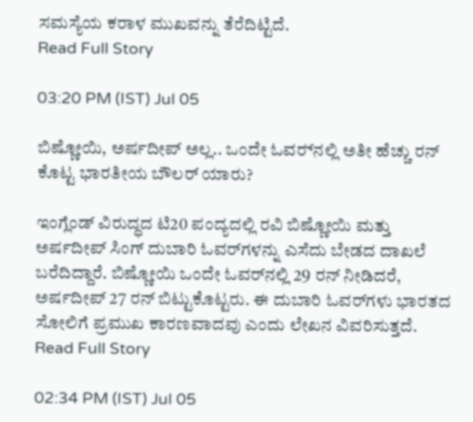ಸಮಸ್ಯೆಯ ಕರಾಳ ಮುಖವನ್ನು ತೆರೆದಿಟ್ಟಿದೆ.
Read Full Story

03:20 PM (IST) Jul 05

ಬಿಷ್ಣೋಯಿ, ಅರ್ಷದೀಪ್ ಅಲ್ಲ.. ಒಂದೇ ಓವರ್‍‌ನಲ್ಲಿ ಅತೀ ಹೆಚ್ಚು ರನ್ ಕೊಟ್ಟ ಭಾರತೀಯ ಬೌಲರ್ ಯಾರು?

ಇಂಗ್ಲೆಂಡ್ ವಿರುದ್ಧದ ಟಿ20 ಪಂದ್ಯದಲ್ಲಿ ರವಿ ಬಿಷ್ಣೋಯಿ ಮತ್ತು ಅರ್ಷದೀಪ್ ಸಿಂಗ್ ದುಬಾರಿ ಓವರ್‌ಗಳನ್ನು ಎಸೆದು ಬೇಡದ ದಾಖಲೆ ಬರೆದಿದ್ದಾರೆ. ಬಿಷ್ಣೋಯಿ ಒಂದೇ ಓವರ್‌ನಲ್ಲಿ 29 ರನ್ ನೀಡಿದರೆ, ಅರ್ಷದೀಪ್ 27 ರನ್ ಬಿಟ್ಟುಕೊಟ್ಟರು. ಈ ದುಬಾರಿ ಓವರ್‌ಗಳು ಭಾರತದ ಸೋಲಿಗೆ ಪ್ರಮುಖ ಕಾರಣವಾದವು ಎಂದು ಲೇಖನ ವಿವರಿಸುತ್ತದೆ.
Read Full Story

02:34 PM (IST) Jul 05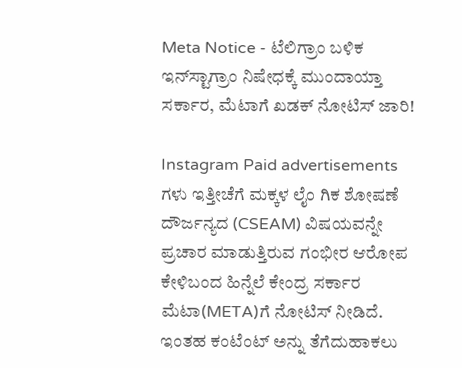Meta Notice - ಟೆಲಿಗ್ರಾಂ ಬಳಿಕ ಇನ್‌ಸ್ಟಾಗ್ರಾಂ ನಿಷೇಧಕ್ಕೆ ಮುಂದಾಯ್ತಾ ಸರ್ಕಾರ, ಮೆಟಾಗೆ ಖಡಕ್ ನೋಟಿಸ್ ಜಾರಿ!

Instagram Paid advertisements ಗಳು ಇತ್ತೀಚೆಗೆ ಮಕ್ಕಳ ಲೈಂ ಗಿಕ ಶೋಷಣೆ ದೌರ್ಜನ್ಯದ (CSEAM) ವಿಷಯವನ್ನೇ ಪ್ರಚಾರ ಮಾಡುತ್ತಿರುವ ಗಂಭೀರ ಆರೋಪ ಕೇಳಿಬಂದ ಹಿನ್ನೆಲೆ ಕೇಂದ್ರ ಸರ್ಕಾರ ಮೆಟಾ(META)ಗೆ ನೋಟಿಸ್ ನೀಡಿದೆ. ಇಂತಹ ಕಂಟೆಂಟ್‌ ಅನ್ನು ತೆಗೆದುಹಾಕಲು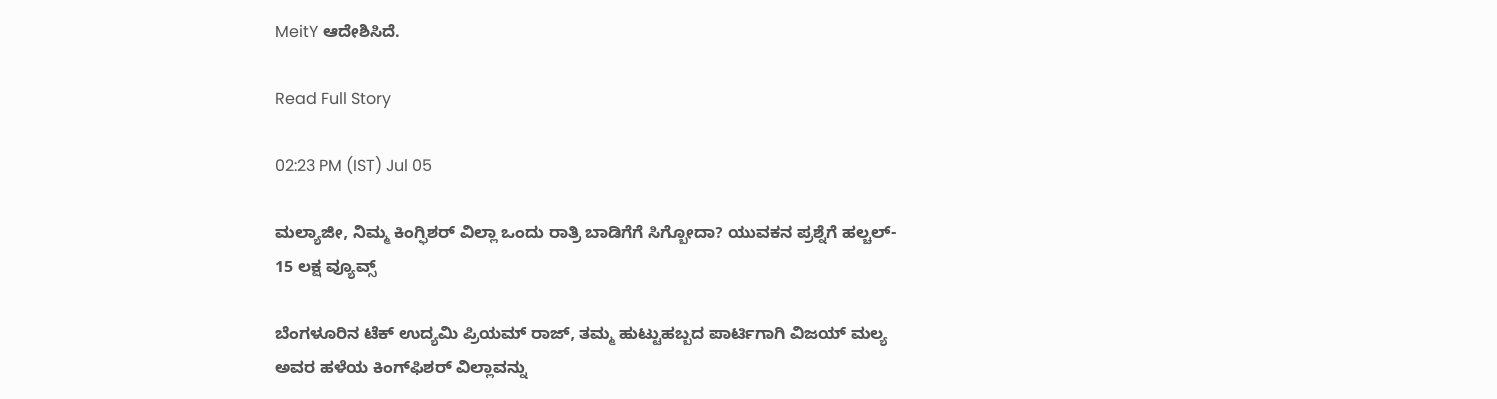MeitY ಆದೇಶಿಸಿದೆ.

Read Full Story

02:23 PM (IST) Jul 05

ಮಲ್ಯಾಜೀ, ನಿಮ್ಮ ಕಿಂಗ್ಫಿಶರ್ ವಿಲ್ಲಾ ಒಂದು ರಾತ್ರಿ ಬಾಡಿಗೆಗೆ ಸಿಗ್ಬೋದಾ? ಯುವಕನ ಪ್ರಶ್ನೆಗೆ ಹಲ್ಚಲ್- 15 ಲಕ್ಷ ವ್ಯೂವ್ಸ್

ಬೆಂಗಳೂರಿನ ಟೆಕ್ ಉದ್ಯಮಿ ಪ್ರಿಯಮ್ ರಾಜ್, ತಮ್ಮ ಹುಟ್ಟುಹಬ್ಬದ ಪಾರ್ಟಿಗಾಗಿ ವಿಜಯ್ ಮಲ್ಯ ಅವರ ಹಳೆಯ ಕಿಂಗ್‌ಫಿಶರ್ ವಿಲ್ಲಾವನ್ನು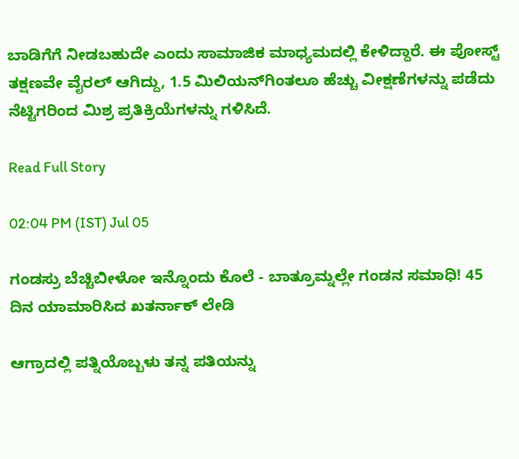ಬಾಡಿಗೆಗೆ ನೀಡಬಹುದೇ ಎಂದು ಸಾಮಾಜಿಕ ಮಾಧ್ಯಮದಲ್ಲಿ ಕೇಳಿದ್ದಾರೆ. ಈ ಪೋಸ್ಟ್ ತಕ್ಷಣವೇ ವೈರಲ್ ಆಗಿದ್ದು, 1.5 ಮಿಲಿಯನ್‌ಗಿಂತಲೂ ಹೆಚ್ಚು ವೀಕ್ಷಣೆಗಳನ್ನು ಪಡೆದು ನೆಟ್ಟಿಗರಿಂದ ಮಿಶ್ರ ಪ್ರತಿಕ್ರಿಯೆಗಳನ್ನು ಗಳಿಸಿದೆ.

Read Full Story

02:04 PM (IST) Jul 05

ಗಂಡಸ್ರು ಬೆಚ್ಚಿಬೀಳೋ ಇನ್ನೊಂದು ಕೊಲೆ - ಬಾತ್ರೂಮ್ನಲ್ಲೇ ಗಂಡನ ಸಮಾಧಿ! 45 ದಿನ ಯಾಮಾರಿಸಿದ ಖತರ್ನಾಕ್ ಲೇಡಿ

ಆಗ್ರಾದಲ್ಲಿ ಪತ್ನಿಯೊಬ್ಬಳು ತನ್ನ ಪತಿಯನ್ನು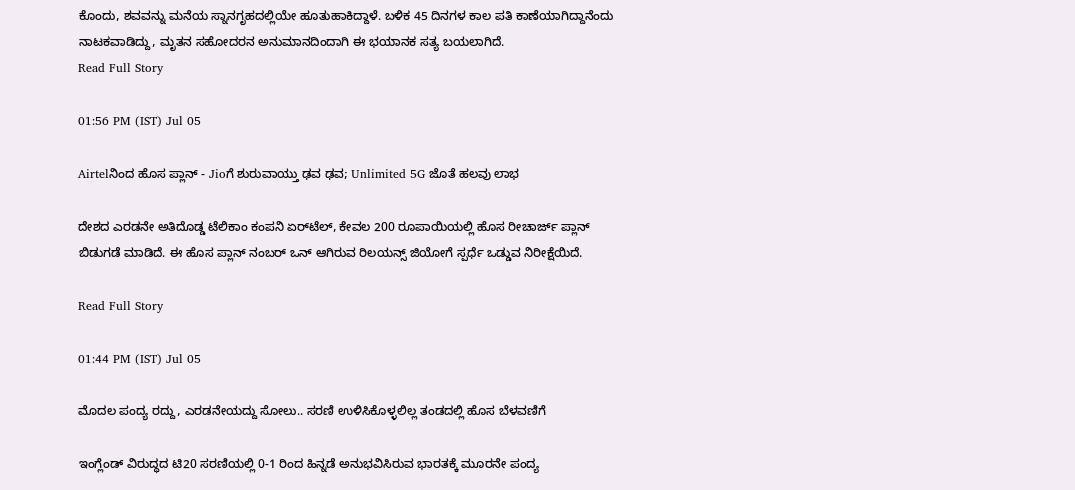ಕೊಂದು, ಶವವನ್ನು ಮನೆಯ ಸ್ನಾನಗೃಹದಲ್ಲಿಯೇ ಹೂತುಹಾಕಿದ್ದಾಳೆ. ಬಳಿಕ 45 ದಿನಗಳ ಕಾಲ ಪತಿ ಕಾಣೆಯಾಗಿದ್ದಾನೆಂದು ನಾಟಕವಾಡಿದ್ದು, ಮೃತನ ಸಹೋದರನ ಅನುಮಾನದಿಂದಾಗಿ ಈ ಭಯಾನಕ ಸತ್ಯ ಬಯಲಾಗಿದೆ.
Read Full Story

01:56 PM (IST) Jul 05

Airtelನಿಂದ ಹೊಸ ಪ್ಲಾನ್ - Jioಗೆ ಶುರುವಾಯ್ತು ಢವ ಢವ; Unlimited 5G ಜೊತೆ ಹಲವು ಲಾಭ

ದೇಶದ ಎರಡನೇ ಅತಿದೊಡ್ಡ ಟೆಲಿಕಾಂ ಕಂಪನಿ ಏರ್‌ಟೆಲ್, ಕೇವಲ 200 ರೂಪಾಯಿಯಲ್ಲಿ ಹೊಸ ರೀಚಾರ್ಜ್ ಪ್ಲಾನ್ ಬಿಡುಗಡೆ ಮಾಡಿದೆ. ಈ ಹೊಸ ಪ್ಲಾನ್ ನಂಬರ್ ಒನ್ ಆಗಿರುವ ರಿಲಯನ್ಸ್ ಜಿಯೋಗೆ ಸ್ಪರ್ಧೆ ಒಡ್ಡುವ ನಿರೀಕ್ಷೆಯಿದೆ.

Read Full Story

01:44 PM (IST) Jul 05

ಮೊದಲ ಪಂದ್ಯ ರದ್ದು, ಎರಡನೇಯದ್ದು ಸೋಲು.. ಸರಣಿ ಉಳಿಸಿಕೊಳ್ಳಲಿಲ್ಲ ತಂಡದಲ್ಲಿ ಹೊಸ ಬೆಳವಣಿಗೆ

ಇಂಗ್ಲೆಂಡ್ ವಿರುದ್ಧದ ಟಿ20 ಸರಣಿಯಲ್ಲಿ 0-1 ರಿಂದ ಹಿನ್ನಡೆ ಅನುಭವಿಸಿರುವ ಭಾರತಕ್ಕೆ ಮೂರನೇ ಪಂದ್ಯ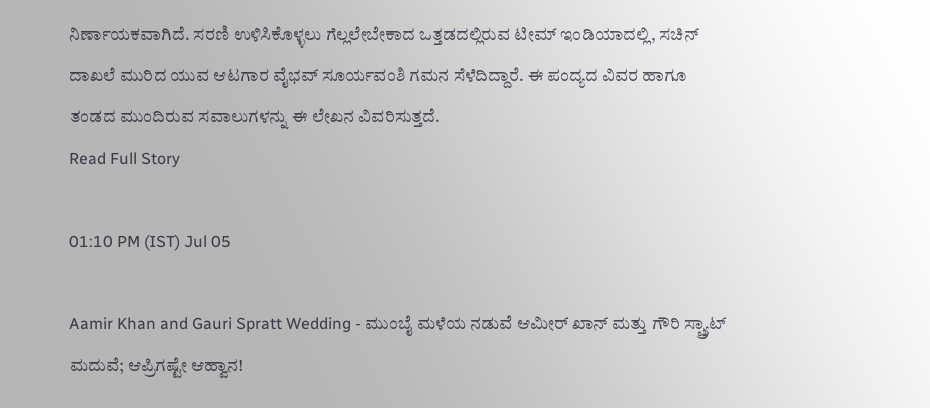ನಿರ್ಣಾಯಕವಾಗಿದೆ. ಸರಣಿ ಉಳಿಸಿಕೊಳ್ಳಲು ಗೆಲ್ಲಲೇಬೇಕಾದ ಒತ್ತಡದಲ್ಲಿರುವ ಟೀಮ್ ಇಂಡಿಯಾದಲ್ಲಿ, ಸಚಿನ್ ದಾಖಲೆ ಮುರಿದ ಯುವ ಆಟಗಾರ ವೈಭವ್ ಸೂರ್ಯವಂಶಿ ಗಮನ ಸೆಳೆದಿದ್ದಾರೆ. ಈ ಪಂದ್ಯದ ವಿವರ ಹಾಗೂ ತಂಡದ ಮುಂದಿರುವ ಸವಾಲುಗಳನ್ನು ಈ ಲೇಖನ ವಿವರಿಸುತ್ತದೆ.
Read Full Story

01:10 PM (IST) Jul 05

Aamir Khan and Gauri Spratt Wedding - ಮುಂಬೈ ಮಳೆಯ ನಡುವೆ ಆಮೀರ್ ಖಾನ್ ಮತ್ತು ಗೌರಿ ಸ್ಪ್ರ್ಯಾಟ್ ಮದುವೆ; ಆಪ್ರಿಗಷ್ಟೇ ಆಹ್ವಾನ!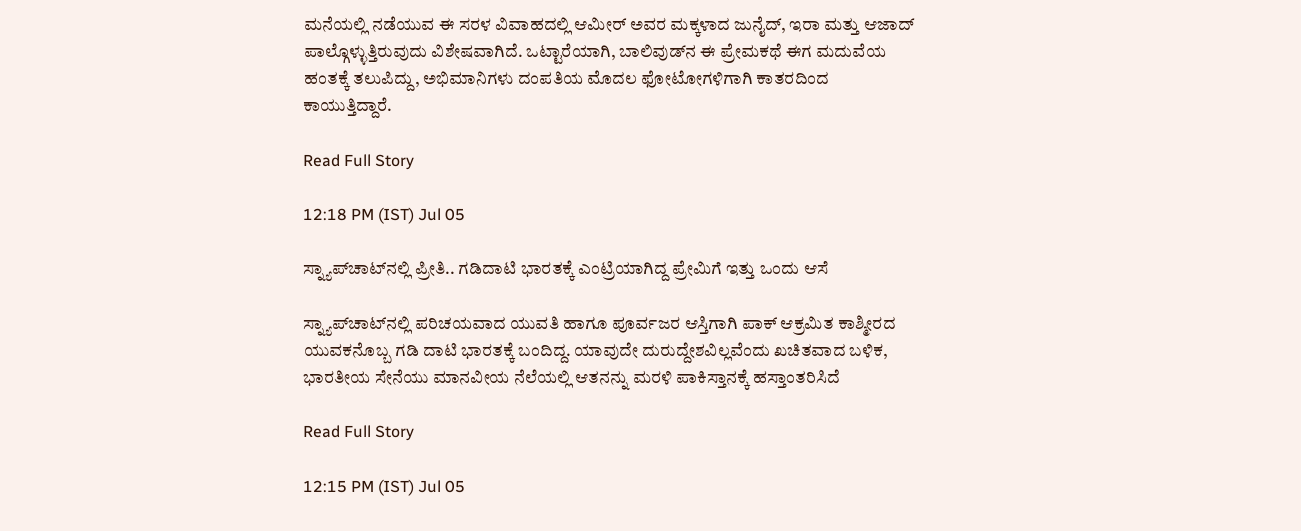ಮನೆಯಲ್ಲಿ ನಡೆಯುವ ಈ ಸರಳ ವಿವಾಹದಲ್ಲಿ ಆಮೀರ್ ಅವರ ಮಕ್ಕಳಾದ ಜುನೈದ್, ಇರಾ ಮತ್ತು ಆಜಾದ್ ಪಾಲ್ಗೊಳ್ಳುತ್ತಿರುವುದು ವಿಶೇಷವಾಗಿದೆ. ಒಟ್ಟಾರೆಯಾಗಿ, ಬಾಲಿವುಡ್‌ನ ಈ ಪ್ರೇಮಕಥೆ ಈಗ ಮದುವೆಯ ಹಂತಕ್ಕೆ ತಲುಪಿದ್ದು, ಅಭಿಮಾನಿಗಳು ದಂಪತಿಯ ಮೊದಲ ಫೋಟೋಗಳಿಗಾಗಿ ಕಾತರದಿಂದ ಕಾಯುತ್ತಿದ್ದಾರೆ.

Read Full Story

12:18 PM (IST) Jul 05

ಸ್ನ್ಯಾಪ್‌ಚಾಟ್‌ನಲ್ಲಿ ಪ್ರೀತಿ.. ಗಡಿದಾಟಿ ಭಾರತಕ್ಕೆ ಎಂಟ್ರಿಯಾಗಿದ್ದ ಪ್ರೇಮಿಗೆ ಇತ್ತು ಒಂದು ಆಸೆ

ಸ್ನ್ಯಾಪ್‌ಚಾಟ್‌ನಲ್ಲಿ ಪರಿಚಯವಾದ ಯುವತಿ ಹಾಗೂ ಪೂರ್ವಜರ ಆಸ್ತಿಗಾಗಿ ಪಾಕ್ ಆಕ್ರಮಿತ ಕಾಶ್ಮೀರದ ಯುವಕನೊಬ್ಬ ಗಡಿ ದಾಟಿ ಭಾರತಕ್ಕೆ ಬಂದಿದ್ದ. ಯಾವುದೇ ದುರುದ್ದೇಶವಿಲ್ಲವೆಂದು ಖಚಿತವಾದ ಬಳಿಕ, ಭಾರತೀಯ ಸೇನೆಯು ಮಾನವೀಯ ನೆಲೆಯಲ್ಲಿ ಆತನನ್ನು ಮರಳಿ ಪಾಕಿಸ್ತಾನಕ್ಕೆ ಹಸ್ತಾಂತರಿಸಿದೆ

Read Full Story

12:15 PM (IST) Jul 05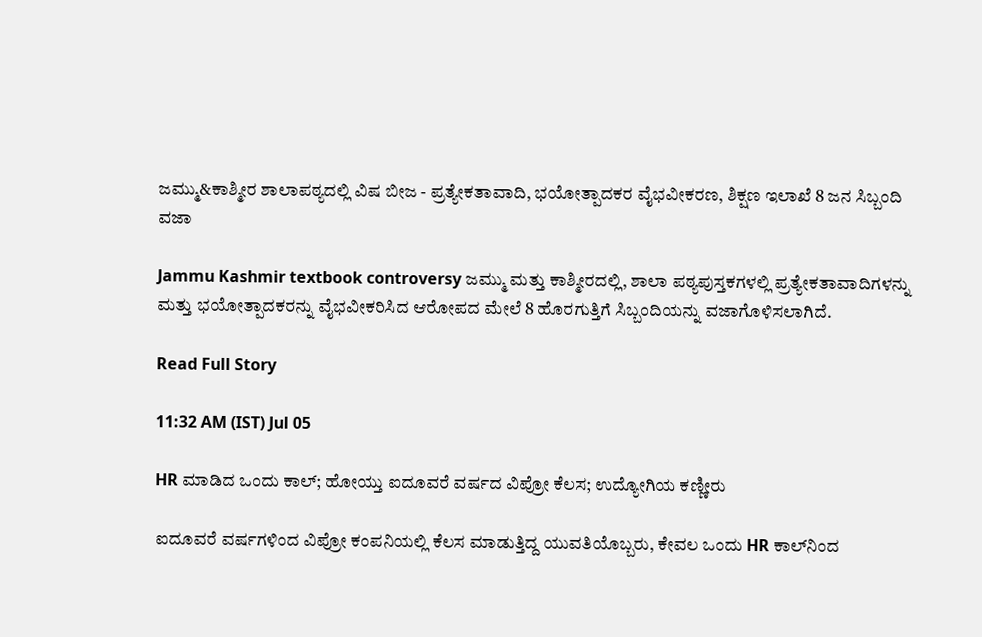ಜಮ್ಮು&ಕಾಶ್ಮೀರ ಶಾಲಾಪಠ್ಯದಲ್ಲಿ ವಿಷ ಬೀಜ - ಪ್ರತ್ಯೇಕತಾವಾದಿ, ಭಯೋತ್ಪಾದಕರ ವೈಭವೀಕರಣ, ಶಿಕ್ಷಣ ಇಲಾಖೆ 8 ಜನ ಸಿಬ್ಬಂದಿ ವಜಾ

Jammu Kashmir textbook controversy ಜಮ್ಮು ಮತ್ತು ಕಾಶ್ಮೀರದಲ್ಲಿ, ಶಾಲಾ ಪಠ್ಯಪುಸ್ತಕಗಳಲ್ಲಿ ಪ್ರತ್ಯೇಕತಾವಾದಿಗಳನ್ನು ಮತ್ತು ಭಯೋತ್ಪಾದಕರನ್ನು ವೈಭವೀಕರಿಸಿದ ಆರೋಪದ ಮೇಲೆ 8 ಹೊರಗುತ್ತಿಗೆ ಸಿಬ್ಬಂದಿಯನ್ನು ವಜಾಗೊಳಿಸಲಾಗಿದೆ.

Read Full Story

11:32 AM (IST) Jul 05

HR ಮಾಡಿದ ಒಂದು ಕಾಲ್; ಹೋಯ್ತು ಐದೂವರೆ ವರ್ಷದ ವಿಪ್ರೋ ಕೆಲಸ; ಉದ್ಯೋಗಿಯ ಕಣ್ಣೀರು

ಐದೂವರೆ ವರ್ಷಗಳಿಂದ ವಿಪ್ರೋ ಕಂಪನಿಯಲ್ಲಿ ಕೆಲಸ ಮಾಡುತ್ತಿದ್ದ ಯುವತಿಯೊಬ್ಬರು, ಕೇವಲ ಒಂದು HR ಕಾಲ್‌ನಿಂದ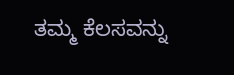ತಮ್ಮ ಕೆಲಸವನ್ನು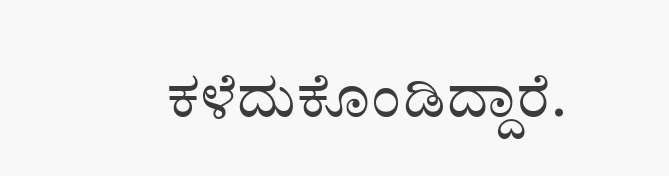ಕಳೆದುಕೊಂಡಿದ್ದಾರೆ.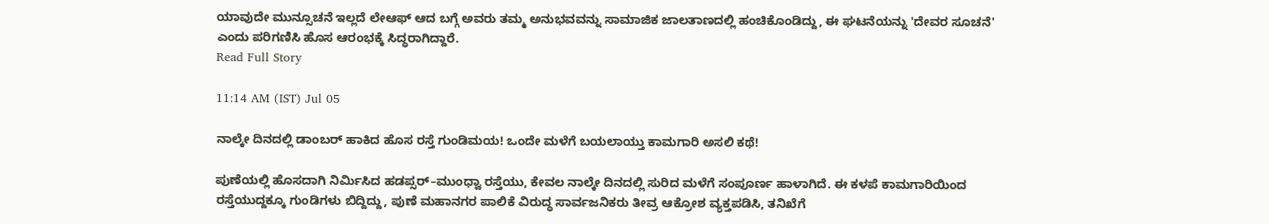ಯಾವುದೇ ಮುನ್ಸೂಚನೆ ಇಲ್ಲದೆ ಲೇಆಫ್ ಆದ ಬಗ್ಗೆ ಅವರು ತಮ್ಮ ಅನುಭವವನ್ನು ಸಾಮಾಜಿಕ ಜಾಲತಾಣದಲ್ಲಿ ಹಂಚಿಕೊಂಡಿದ್ದು, ಈ ಘಟನೆಯನ್ನು 'ದೇವರ ಸೂಚನೆ' ಎಂದು ಪರಿಗಣಿಸಿ ಹೊಸ ಆರಂಭಕ್ಕೆ ಸಿದ್ಧರಾಗಿದ್ದಾರೆ.
Read Full Story

11:14 AM (IST) Jul 05

ನಾಲ್ಕೇ ದಿನದಲ್ಲಿ ಡಾಂಬರ್ ಹಾಕಿದ ಹೊಸ ರಸ್ತೆ ಗುಂಡಿಮಯ! ಒಂದೇ ಮಳೆಗೆ ಬಯಲಾಯ್ತು ಕಾಮಗಾರಿ ಅಸಲಿ ಕಥೆ!

ಪುಣೆಯಲ್ಲಿ ಹೊಸದಾಗಿ ನಿರ್ಮಿಸಿದ ಹಡಪ್ಸರ್–ಮುಂಧ್ವಾ ರಸ್ತೆಯು, ಕೇವಲ ನಾಲ್ಕೇ ದಿನದಲ್ಲಿ ಸುರಿದ ಮಳೆಗೆ ಸಂಪೂರ್ಣ ಹಾಳಾಗಿದೆ. ಈ ಕಳಪೆ ಕಾಮಗಾರಿಯಿಂದ ರಸ್ತೆಯುದ್ದಕ್ಕೂ ಗುಂಡಿಗಳು ಬಿದ್ದಿದ್ದು, ಪುಣೆ ಮಹಾನಗರ ಪಾಲಿಕೆ ವಿರುದ್ಧ ಸಾರ್ವಜನಿಕರು ತೀವ್ರ ಆಕ್ರೋಶ ವ್ಯಕ್ತಪಡಿಸಿ, ತನಿಖೆಗೆ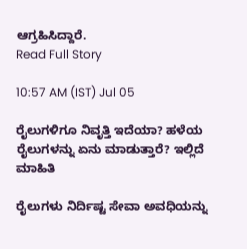ಆಗ್ರಹಿಸಿದ್ದಾರೆ.
Read Full Story

10:57 AM (IST) Jul 05

ರೈಲುಗಳಿಗೂ ನಿವೃತ್ತಿ ಇದೆಯಾ? ಹಳೆಯ ರೈಲುಗಳನ್ನು ಏನು ಮಾಡುತ್ತಾರೆ? ಇಲ್ಲಿದೆ ಮಾಹಿತಿ

ರೈಲುಗಳು ನಿರ್ದಿಷ್ಟ ಸೇವಾ ಅವಧಿಯನ್ನು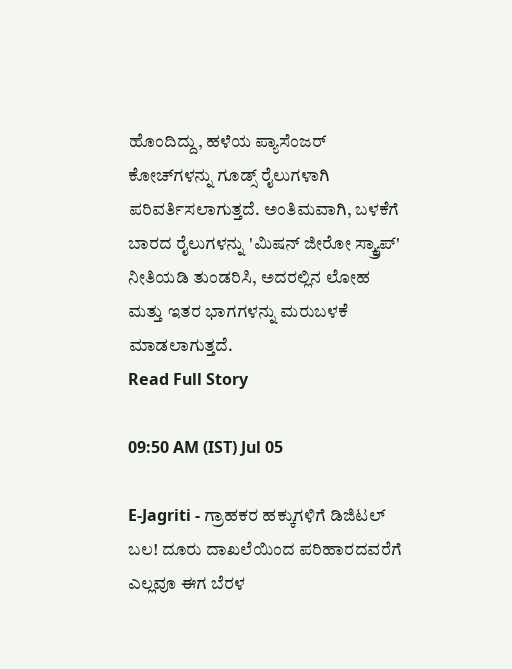ಹೊಂದಿದ್ದು, ಹಳೆಯ ಪ್ಯಾಸೆಂಜರ್ ಕೋಚ್‌ಗಳನ್ನು ಗೂಡ್ಸ್ ರೈಲುಗಳಾಗಿ ಪರಿವರ್ತಿಸಲಾಗುತ್ತದೆ. ಅಂತಿಮವಾಗಿ, ಬಳಕೆಗೆ ಬಾರದ ರೈಲುಗಳನ್ನು 'ಮಿಷನ್ ಜೀರೋ ಸ್ಕ್ರ್ಯಾಪ್' ನೀತಿಯಡಿ ತುಂಡರಿಸಿ, ಅದರಲ್ಲಿನ ಲೋಹ ಮತ್ತು ಇತರ ಭಾಗಗಳನ್ನು ಮರುಬಳಕೆ ಮಾಡಲಾಗುತ್ತದೆ.
Read Full Story

09:50 AM (IST) Jul 05

E-Jagriti - ಗ್ರಾಹಕರ ಹಕ್ಕುಗಳಿಗೆ ಡಿಜಿಟಲ್ ಬಲ! ದೂರು ದಾಖಲೆಯಿಂದ ಪರಿಹಾರದವರೆಗೆ ಎಲ್ಲವೂ ಈಗ ಬೆರಳ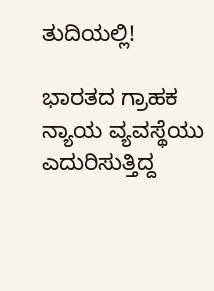ತುದಿಯಲ್ಲಿ!

ಭಾರತದ ಗ್ರಾಹಕ ನ್ಯಾಯ ವ್ಯವಸ್ಥೆಯು ಎದುರಿಸುತ್ತಿದ್ದ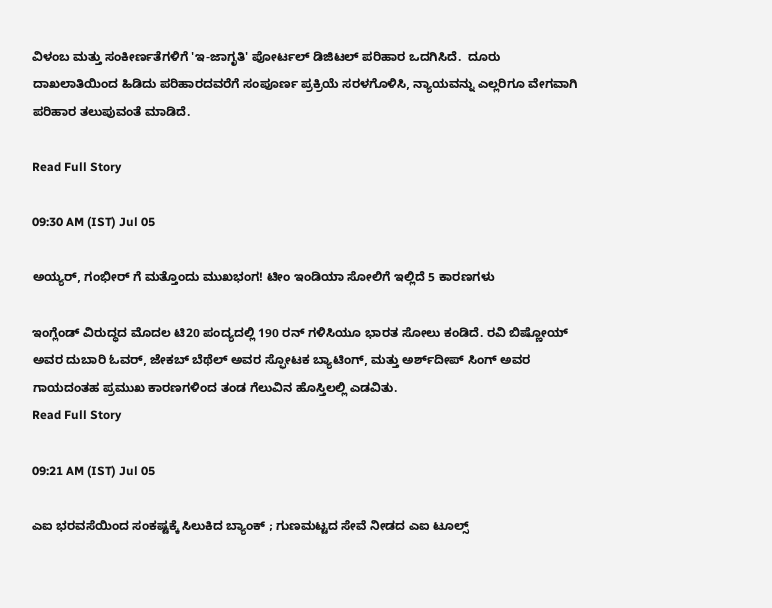ವಿಳಂಬ ಮತ್ತು ಸಂಕೀರ್ಣತೆಗಳಿಗೆ 'ಇ-ಜಾಗೃತಿ' ಪೋರ್ಟಲ್ ಡಿಜಿಟಲ್ ಪರಿಹಾರ ಒದಗಿಸಿದೆ.  ದೂರು ದಾಖಲಾತಿಯಿಂದ ಹಿಡಿದು ಪರಿಹಾರದವರೆಗೆ ಸಂಪೂರ್ಣ ಪ್ರಕ್ರಿಯೆ ಸರಳಗೊಳಿಸಿ, ನ್ಯಾಯವನ್ನು ಎಲ್ಲರಿಗೂ ವೇಗವಾಗಿ ಪರಿಹಾರ ತಲುಪುವಂತೆ ಮಾಡಿದೆ.

Read Full Story

09:30 AM (IST) Jul 05

ಅಯ್ಯರ್, ಗಂಭೀರ್ ಗೆ ಮತ್ತೊಂದು ಮುಖಭಂಗ! ಟೀಂ ಇಂಡಿಯಾ ಸೋಲಿಗೆ ಇಲ್ಲಿದೆ 5 ಕಾರಣಗಳು

ಇಂಗ್ಲೆಂಡ್ ವಿರುದ್ಧದ ಮೊದಲ ಟಿ20 ಪಂದ್ಯದಲ್ಲಿ 190 ರನ್ ಗಳಿಸಿಯೂ ಭಾರತ ಸೋಲು ಕಂಡಿದೆ. ರವಿ ಬಿಷ್ಣೋಯ್ ಅವರ ದುಬಾರಿ ಓವರ್, ಜೇಕಬ್ ಬೆಥೆಲ್ ಅವರ ಸ್ಫೋಟಕ ಬ್ಯಾಟಿಂಗ್, ಮತ್ತು ಅರ್ಶ್‌ದೀಪ್ ಸಿಂಗ್ ಅವರ ಗಾಯದಂತಹ ಪ್ರಮುಖ ಕಾರಣಗಳಿಂದ ತಂಡ ಗೆಲುವಿನ ಹೊಸ್ತಿಲಲ್ಲಿ ಎಡವಿತು.
Read Full Story

09:21 AM (IST) Jul 05

ಎಐ ಭರವಸೆಯಿಂದ ಸಂಕಷ್ಟಕ್ಕೆ ಸಿಲುಕಿದ ಬ್ಯಾಂಕ್ ; ಗುಣಮಟ್ಟದ ಸೇವೆ ನೀಡದ ಎಐ ಟೂಲ್ಸ್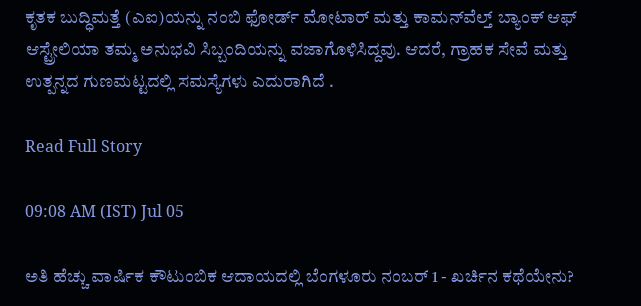ಕೃತಕ ಬುದ್ಧಿಮತ್ತೆ (ಎಐ)ಯನ್ನು ನಂಬಿ ಫೋರ್ಡ್ ಮೋಟಾರ್ ಮತ್ತು ಕಾಮನ್‌ವೆಲ್ತ್ ಬ್ಯಾಂಕ್ ಆಫ್ ಆಸ್ಟ್ರೇಲಿಯಾ ತಮ್ಮ ಅನುಭವಿ ಸಿಬ್ಬಂದಿಯನ್ನು ವಜಾಗೊಳಿಸಿದ್ದವು. ಆದರೆ, ಗ್ರಾಹಕ ಸೇವೆ ಮತ್ತು ಉತ್ಪನ್ನದ ಗುಣಮಟ್ಟದಲ್ಲಿ ಸಮಸ್ಯೆಗಳು ಎದುರಾಗಿದೆ .

Read Full Story

09:08 AM (IST) Jul 05

ಅತಿ ಹೆಚ್ಚು ವಾರ್ಷಿಕ ಕೌಟುಂಬಿಕ ಆದಾಯದಲ್ಲಿ ಬೆಂಗಳೂರು ನಂಬರ್ 1 - ಖರ್ಚಿನ ಕಥೆಯೇನು?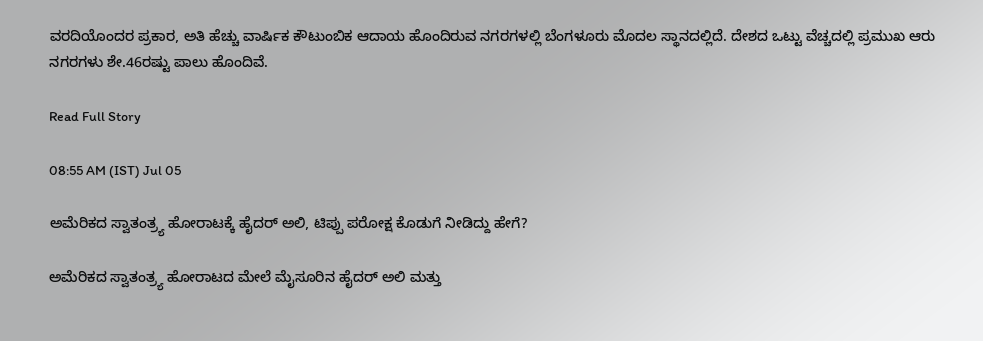ವರದಿಯೊಂದರ ಪ್ರಕಾರ, ಅತಿ ಹೆಚ್ಚು ವಾರ್ಷಿಕ ಕೌಟುಂಬಿಕ ಆದಾಯ ಹೊಂದಿರುವ ನಗರಗಳಲ್ಲಿ ಬೆಂಗಳೂರು ಮೊದಲ ಸ್ಥಾನದಲ್ಲಿದೆ. ದೇಶದ ಒಟ್ಟು ವೆಚ್ಚದಲ್ಲಿ ಪ್ರಮುಖ ಆರು ನಗರಗಳು ಶೇ.46ರಷ್ಟು ಪಾಲು ಹೊಂದಿವೆ.

Read Full Story

08:55 AM (IST) Jul 05

ಅಮೆರಿಕದ ಸ್ವಾತಂತ್ರ್ಯ ಹೋರಾಟಕ್ಕೆ ಹೈದರ್‌ ಅಲಿ, ಟಿಪ್ಪು ಪರೋಕ್ಷ ಕೊಡುಗೆ ನೀಡಿದ್ದು ಹೇಗೆ?

ಅಮೆರಿಕದ ಸ್ವಾತಂತ್ರ್ಯ ಹೋರಾಟದ ಮೇಲೆ ಮೈಸೂರಿನ ಹೈದರ್‌ ಅಲಿ ಮತ್ತು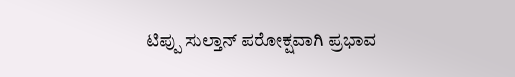ಟಿಪ್ಪು ಸುಲ್ತಾನ್ ಪರೋಕ್ಷವಾಗಿ ಪ್ರಭಾವ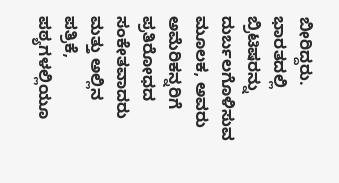ಬೀರಿದ್ದರು. ಭಾರತದಲ್ಲಿ ಬ್ರಿಟಿಷರನ್ನು ದುರ್ಬಲಗೊಳಿಸುವ ಮೂಲಕ, ಅವರು ಅಮೆರಿಕನ್ನರಿಗೆ ಪ್ರತಿರೋಧದ ಸಂಕೇತವಾದರು ಮತ್ತು ಅಲ್ಲಿನ ಪತ್ರಿಕೆ, ಪಠ್ಯಗಳಲ್ಲಿಯೂ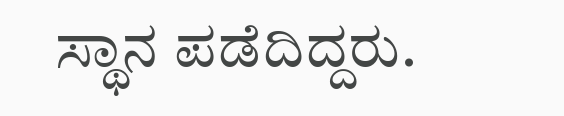ಸ್ಥಾನ ಪಡೆದಿದ್ದರು.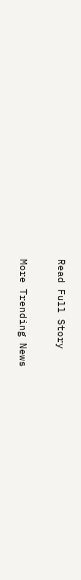Read Full Story

More Trending News